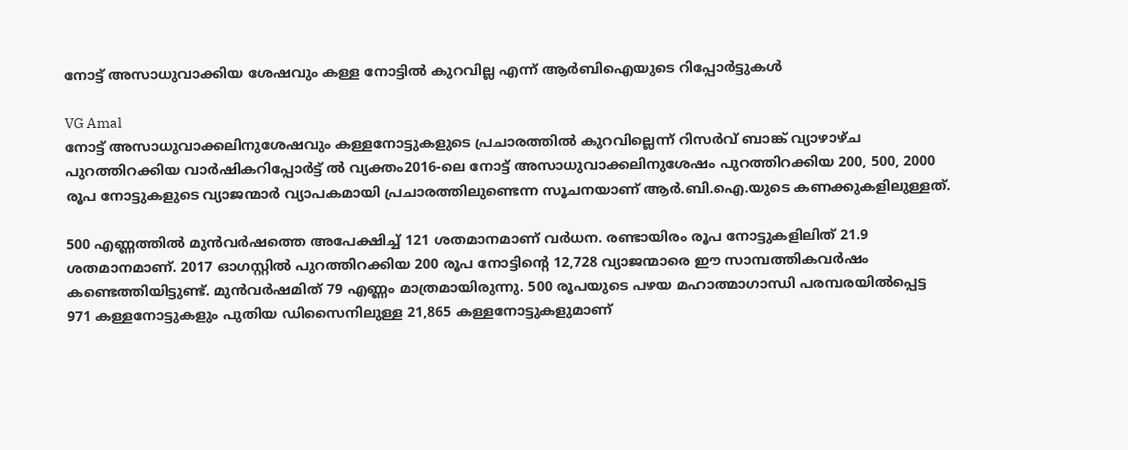നോട്ട് അസാധുവാക്കിയ ശേഷവും കള്ള നോട്ടിൽ കുറവില്ല എന്ന് ആർബിഐയുടെ റിപ്പോർട്ടുകൾ

VG Amal
നോട്ട് അസാധുവാക്കലിനുശേഷവും കള്ളനോട്ടുകളുടെ പ്രചാരത്തിൽ കുറവില്ലെന്ന് റിസർവ് ബാങ്ക് വ്യാഴാഴ്ച പുറത്തിറക്കിയ വാർഷികറിപ്പോർട്ട് ൽ വ്യക്തം2016-ലെ നോട്ട് അസാധുവാക്കലിനുശേഷം പുറത്തിറക്കിയ 200, 500, 2000 രൂപ നോട്ടുകളുടെ വ്യാജന്മാർ വ്യാപകമായി പ്രചാരത്തിലുണ്ടെന്ന സൂചനയാണ് ആർ.ബി.ഐ.യുടെ കണക്കുകളിലുള്ളത്.

500 എണ്ണത്തിൽ മുൻവർഷത്തെ അപേക്ഷിച്ച് 121 ശതമാനമാണ് വർധന. രണ്ടായിരം രൂപ നോട്ടുകളിലിത് 21.9 ശതമാനമാണ്. 2017 ഓഗസ്റ്റിൽ പുറത്തിറക്കിയ 200 രൂപ നോട്ടിന്റെ 12,728 വ്യാജന്മാരെ ഈ സാമ്പത്തികവർഷം കണ്ടെത്തിയിട്ടുണ്ട്. മുൻവർഷമിത് 79 എണ്ണം മാത്രമായിരുന്നു. 500 രൂപയുടെ പഴയ മഹാത്മാഗാന്ധി പരമ്പരയിൽപ്പെട്ട 971 കള്ളനോട്ടുകളും പുതിയ ഡിസൈനിലുള്ള 21,865 കള്ളനോട്ടുകളുമാണ്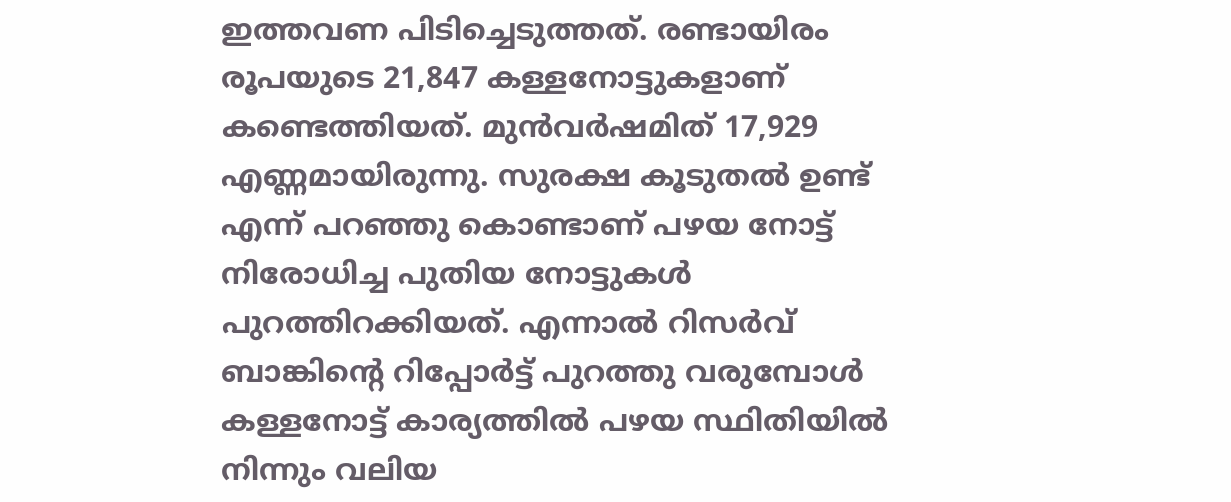ഇത്തവണ പിടിച്ചെടുത്തത്. രണ്ടായിരം രൂപയുടെ 21,847 കള്ളനോട്ടുകളാണ് കണ്ടെത്തിയത്. മുൻവർഷമിത് 17,929 എണ്ണമായിരുന്നു. സുരക്ഷ കൂടുതൽ ഉണ്ട് എന്ന് പറഞ്ഞു കൊണ്ടാണ് പഴയ നോട്ട് നിരോധിച്ച പുതിയ നോട്ടുകൾ പുറത്തിറക്കിയത്. എന്നാൽ റിസർവ് ബാങ്കിന്റെ റിപ്പോർട്ട് പുറത്തു വരുമ്പോൾ കള്ളനോട്ട് കാര്യത്തിൽ പഴയ സ്ഥിതിയിൽ നിന്നും വലിയ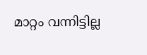മാറ്റം വന്നിട്ടില്ല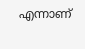എന്നാണ്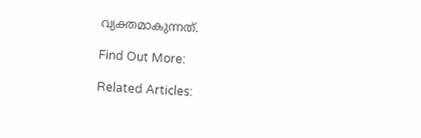വ്യക്തമാകുന്നത്.

Find Out More:

Related Articles: